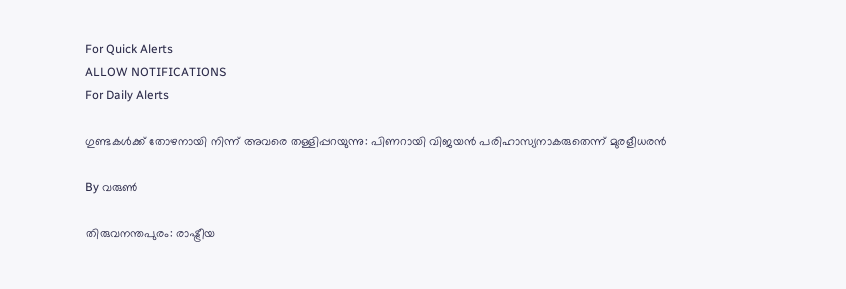For Quick Alerts
ALLOW NOTIFICATIONS
For Daily Alerts

ഗുണ്ടകള്‍ക്ക് തോഴനായി നിന്ന് അവരെ തള്ളിപ്പറയുന്നു: പിണറായി വിജയന്‍ പരിഹാസ്യനാകരുതെന്ന് മുരളീധരന്‍

By വരുണ്‍

തിരുവനന്തപുരം: രാഷ്ട്രീയ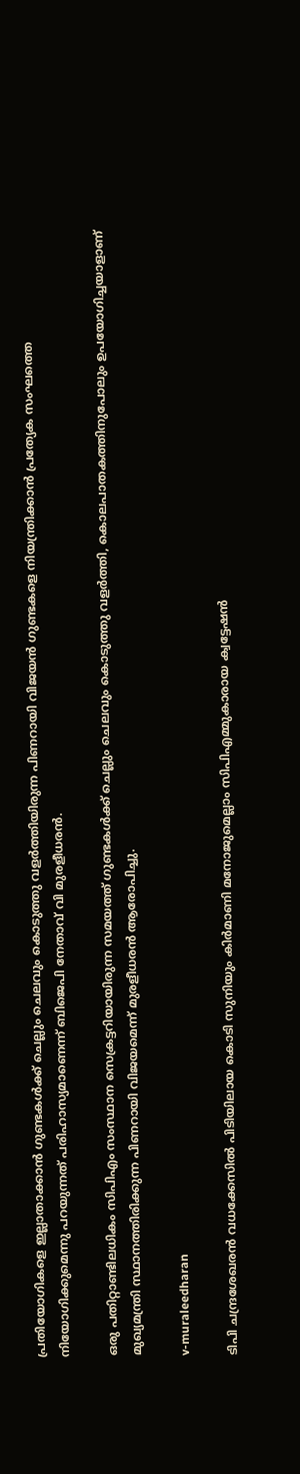പ്രതിയോഗികളെ ഇല്ലാതാക്കാന്‍ ഗുണ്ടകള്‍ക്ക് ചെല്ലും ചെലവും കൊടുത്തു വളര്‍ത്തിയിരുന്ന പിണറായി വിജയന്‍ ഗുണ്ടകളെ നിയന്ത്രിക്കാന്‍ പ്രത്യേക സംഘത്തെ നിയോഗിക്കുമെന്നു പറയുന്നത് പരിഹാസ്യമാണെന്ന് ബിജെപി നേതാവ് വി മുരളീധരന്‍.

ഒരു പതിറ്റാണ്ടിലധികം സിപിഎം സംസ്ഥാന സെക്രട്ടറിയായിരുന്ന സമയത്ത് ഗുണ്ടകള്‍ക്ക് ചെല്ലും ചെലവും കൊടുത്തു വളര്‍ത്തി, കൊലപാതകത്തിനുപോലും ഉപയോഗിച്ചയാളാണ് മുഖ്യമന്ത്രി സ്ഥാനത്തിരിക്കുന്ന പിണറായി വിജയമെന്ന് മുരളീധരന്‍ ആരോപിച്ചു.

v-muraleedharan

ടിപി ചന്ദ്രശേഖരന്‍ വധക്കേസില്‍ പിടിയിലായ കൊടി സുനിയും കിര്‍മാണി മനോജുമെല്ലാം സിപിഎമ്മുകാരായ ക്വട്ടേഷന്‍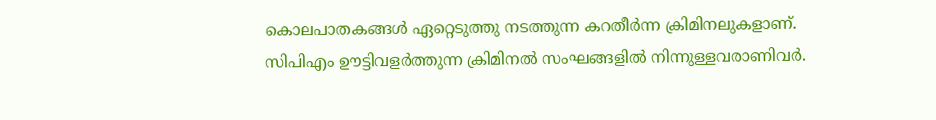കൊലപാതകങ്ങള്‍ ഏറ്റെടുത്തു നടത്തുന്ന കറതീര്‍ന്ന ക്രിമിനലുകളാണ്. സിപിഎം ഊട്ടിവളര്‍ത്തുന്ന ക്രിമിനല്‍ സംഘങ്ങളില്‍ നിന്നുള്ളവരാണിവര്‍.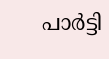പാര്‍ട്ടി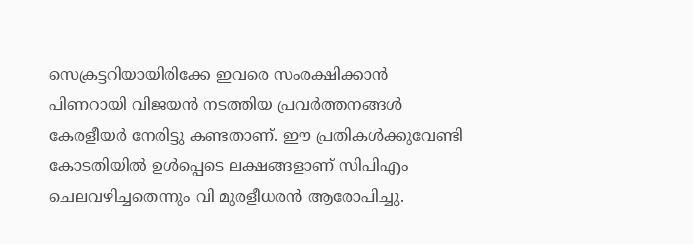സെക്രട്ടറിയായിരിക്കേ ഇവരെ സംരക്ഷിക്കാന്‍ പിണറായി വിജയന്‍ നടത്തിയ പ്രവര്‍ത്തനങ്ങള്‍ കേരളീയര്‍ നേരിട്ടു കണ്ടതാണ്. ഈ പ്രതികള്‍ക്കുവേണ്ടി കോടതിയില്‍ ഉള്‍പ്പെടെ ലക്ഷങ്ങളാണ് സിപിഎം ചെലവഴിച്ചതെന്നും വി മുരളീധരന്‍ ആരോപിച്ചു.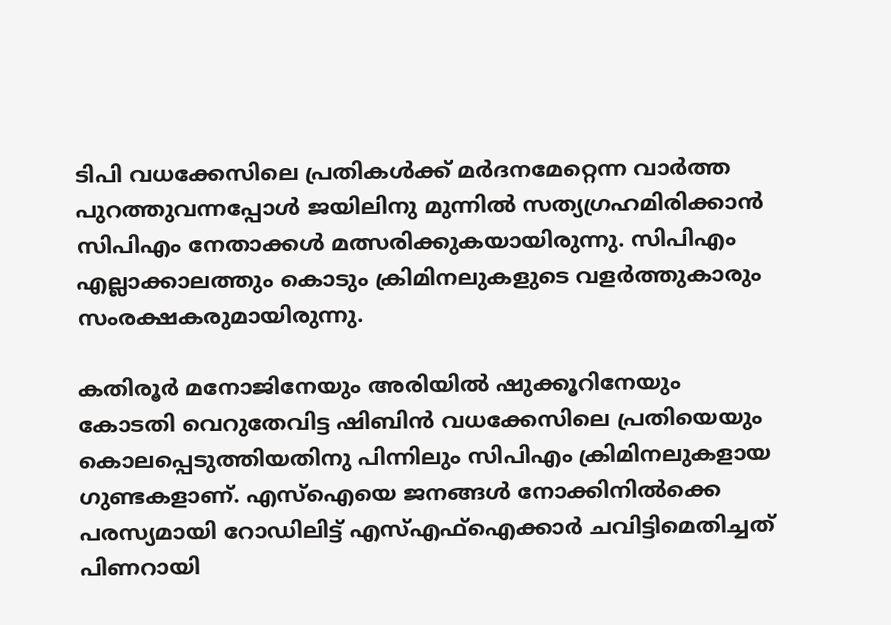ടിപി വധക്കേസിലെ പ്രതികള്‍ക്ക് മര്‍ദനമേറ്റെന്ന വാര്‍ത്ത പുറത്തുവന്നപ്പോള്‍ ജയിലിനു മുന്നില്‍ സത്യഗ്രഹമിരിക്കാന്‍ സിപിഎം നേതാക്കള്‍ മത്സരിക്കുകയായിരുന്നു. സിപിഎം എല്ലാക്കാലത്തും കൊടും ക്രിമിനലുകളുടെ വളര്‍ത്തുകാരും സംരക്ഷകരുമായിരുന്നു.

കതിരൂര്‍ മനോജിനേയും അരിയില്‍ ഷുക്കൂറിനേയും കോടതി വെറുതേവിട്ട ഷിബിന്‍ വധക്കേസിലെ പ്രതിയെയും കൊലപ്പെടുത്തിയതിനു പിന്നിലും സിപിഎം ക്രിമിനലുകളായ ഗുണ്ടകളാണ്. എസ്‌ഐയെ ജനങ്ങള്‍ നോക്കിനില്‍ക്കെ പരസ്യമായി റോഡിലിട്ട് എസ്എഫ്‌ഐക്കാര്‍ ചവിട്ടിമെതിച്ചത് പിണറായി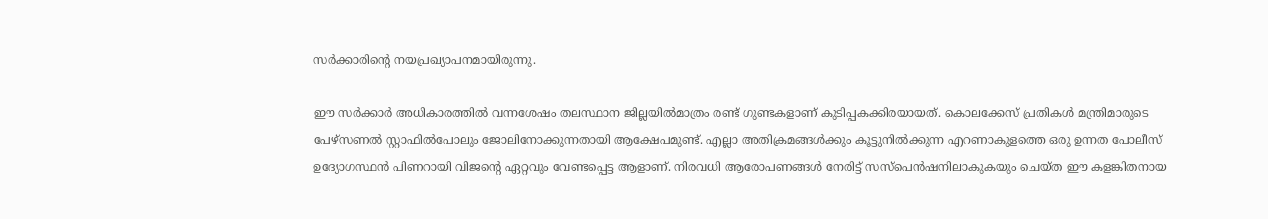സര്‍ക്കാരിന്റെ നയപ്രഖ്യാപനമായിരുന്നു.

ഈ സര്‍ക്കാര്‍ അധികാരത്തില്‍ വന്നശേഷം തലസ്ഥാന ജില്ലയില്‍മാത്രം രണ്ട് ഗുണ്ടകളാണ് കുടിപ്പകക്കിരയായത്. കൊലക്കേസ് പ്രതികള്‍ മന്ത്രിമാരുടെ പേഴ്‌സണല്‍ സ്റ്റാഫില്‍പോലും ജോലിനോക്കുന്നതായി ആക്ഷേപമുണ്ട്. എല്ലാ അതിക്രമങ്ങള്‍ക്കും കൂട്ടുനില്‍ക്കുന്ന എറണാകുളത്തെ ഒരു ഉന്നത പോലീസ് ഉദ്യോഗസ്ഥന്‍ പിണറായി വിജന്റെ ഏറ്റവും വേണ്ടപ്പെട്ട ആളാണ്. നിരവധി ആരോപണങ്ങള്‍ നേരിട്ട് സസ്‌പെന്‍ഷനിലാകുകയും ചെയ്ത ഈ കളങ്കിതനായ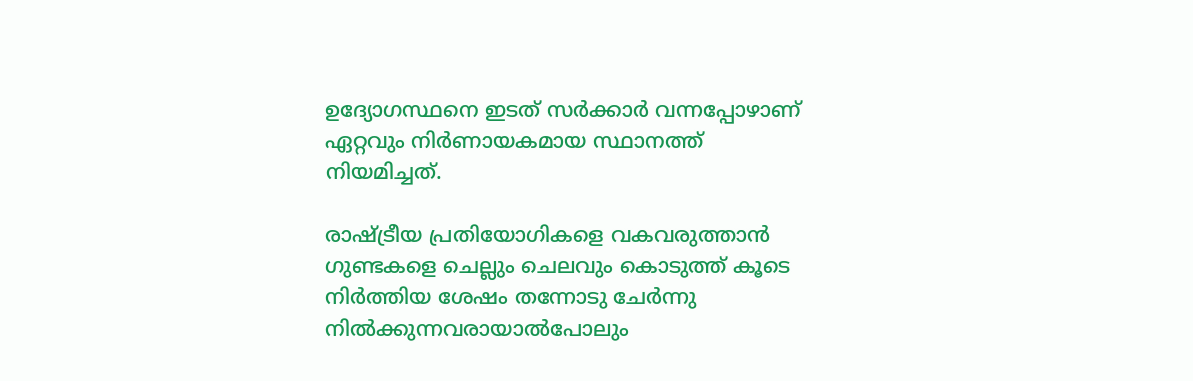ഉദ്യോഗസ്ഥനെ ഇടത് സര്‍ക്കാര്‍ വന്നപ്പോഴാണ് ഏറ്റവും നിര്‍ണായകമായ സ്ഥാനത്ത് നിയമിച്ചത്.

രാഷ്ട്രീയ പ്രതിയോഗികളെ വകവരുത്താന്‍ ഗുണ്ടകളെ ചെല്ലും ചെലവും കൊടുത്ത് കൂടെ നിര്‍ത്തിയ ശേഷം തന്നോടു ചേര്‍ന്നു നില്‍ക്കുന്നവരായാല്‍പോലും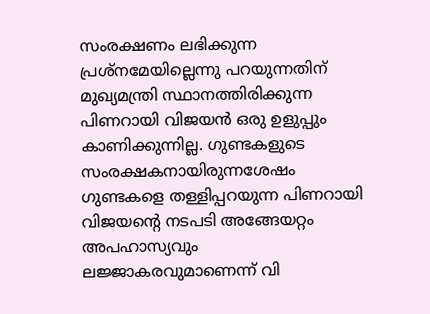സംരക്ഷണം ലഭിക്കുന്ന പ്രശ്‌നമേയില്ലെന്നു പറയുന്നതിന് മുഖ്യമന്ത്രി സ്ഥാനത്തിരിക്കുന്ന പിണറായി വിജയന്‍ ഒരു ഉളുപ്പും കാണിക്കുന്നില്ല. ഗുണ്ടകളുടെ സംരക്ഷകനായിരുന്നശേഷം ഗുണ്ടകളെ തള്ളിപ്പറയുന്ന പിണറായി വിജയന്റെ നടപടി അങ്ങേയറ്റം അപഹാസ്യവും ലജ്ജാകരവുമാണെന്ന് വി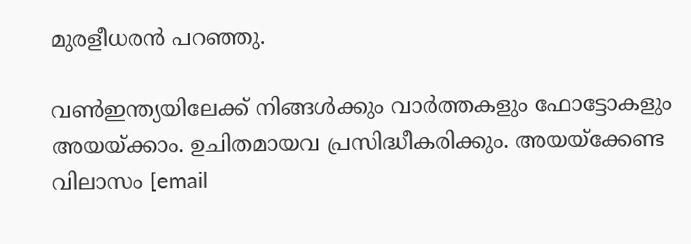മുരളീധരന്‍ പറഞ്ഞു.

വണ്‍ഇന്ത്യയിലേക്ക് നിങ്ങള്‍ക്കും വാര്‍ത്തകളും ഫോട്ടോകളും അയയ്ക്കാം. ഉചിതമായവ പ്രസിദ്ധീകരിക്കും. അയയ്‌ക്കേണ്ട വിലാസം [email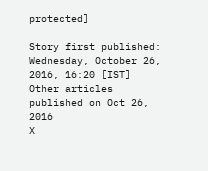protected]

Story first published: Wednesday, October 26, 2016, 16:20 [IST]
Other articles published on Oct 26, 2016
X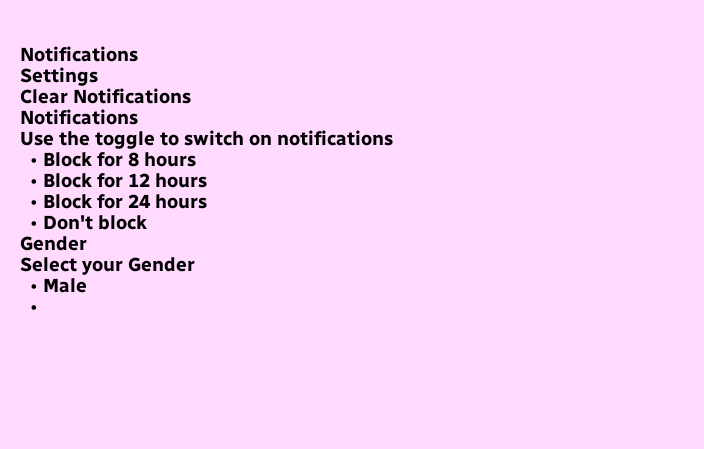Notifications
Settings
Clear Notifications
Notifications
Use the toggle to switch on notifications
  • Block for 8 hours
  • Block for 12 hours
  • Block for 24 hours
  • Don't block
Gender
Select your Gender
  • Male
  •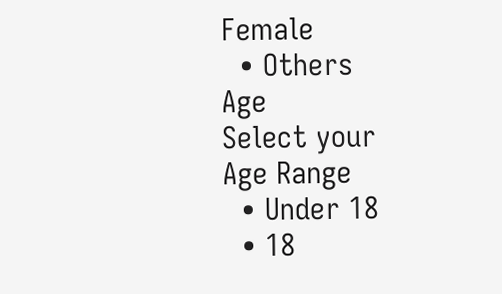Female
  • Others
Age
Select your Age Range
  • Under 18
  • 18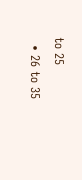to 25
  • 26 to 35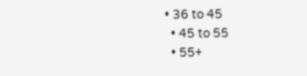• 36 to 45
  • 45 to 55
  • 55+